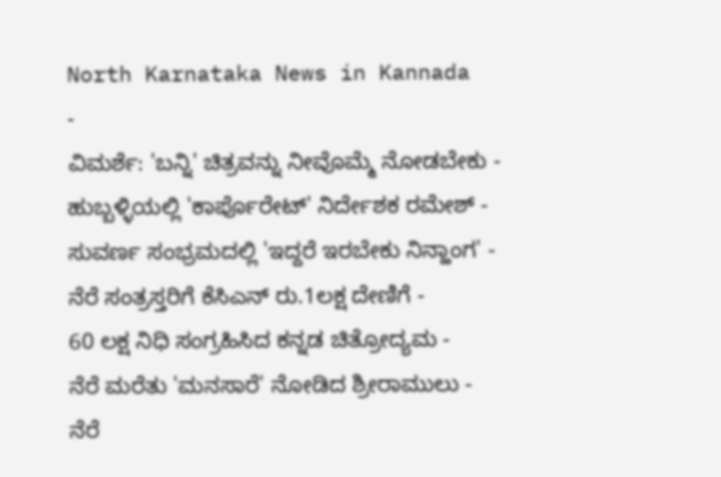North Karnataka News in Kannada
-
ವಿಮರ್ಶೆ: 'ಬನ್ನಿ' ಚಿತ್ರವನ್ನು ನೀವೊಮ್ಮೆ ನೋಡಬೇಕು -
ಹುಬ್ಬಳ್ಳಿಯಲ್ಲಿ 'ಕಾರ್ಪೊರೇಟ್' ನಿರ್ದೇಶಕ ರಮೇಶ್ -
ಸುವರ್ಣ ಸಂಭ್ರಮದಲ್ಲಿ 'ಇದ್ದರೆ ಇರಬೇಕು ನಿನ್ಹಾಂಗ' -
ನೆರೆ ಸಂತ್ರಸ್ತರಿಗೆ ಕೆಸಿಎನ್ ರು.1ಲಕ್ಷ ದೇಣಿಗೆ -
60 ಲಕ್ಷ ನಿಧಿ ಸಂಗ್ರಹಿಸಿದ ಕನ್ನಡ ಚಿತ್ರೋದ್ಯಮ -
ನೆರೆ ಮರೆತು 'ಮನಸಾರೆ' ನೋಡಿದ ಶ್ರೀರಾಮುಲು -
ನೆರೆ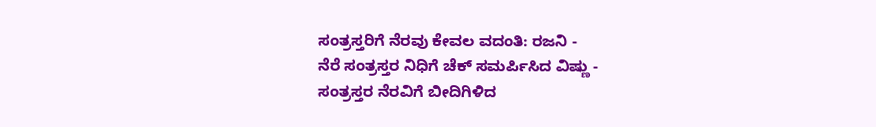ಸಂತ್ರಸ್ತರಿಗೆ ನೆರವು ಕೇವಲ ವದಂತಿ: ರಜನಿ -
ನೆರೆ ಸಂತ್ರಸ್ತರ ನಿಧಿಗೆ ಚೆಕ್ ಸಮರ್ಪಿಸಿದ ವಿಷ್ಣು -
ಸಂತ್ರಸ್ತರ ನೆರವಿಗೆ ಬೀದಿಗಿಳಿದ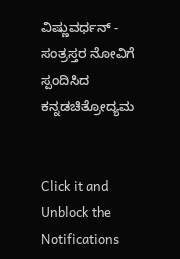ವಿಷ್ಣುವರ್ಧನ್ -
ಸಂತ್ರಸ್ತರ ನೋವಿಗೆ ಸ್ಪಂದಿಸಿದ ಕನ್ನಡಚಿತ್ರೋದ್ಯಮ


Click it and Unblock the Notifications